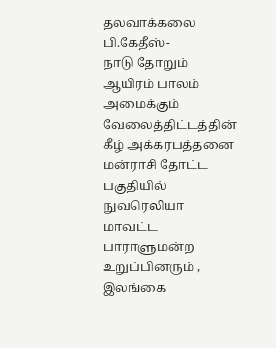தலவாக்கலை பி.கேதீஸ்-
நாடு தோறும் ஆயிரம் பாலம் அமைக்கும் வேலைத்திட்டத்தின் கீழ் அக்கரபத்தனை மன்ராசி தோட்ட பகுதியில் நுவரெலியா மாவட்ட பாராளுமன்ற உறுப்பினரும் , இலங்கை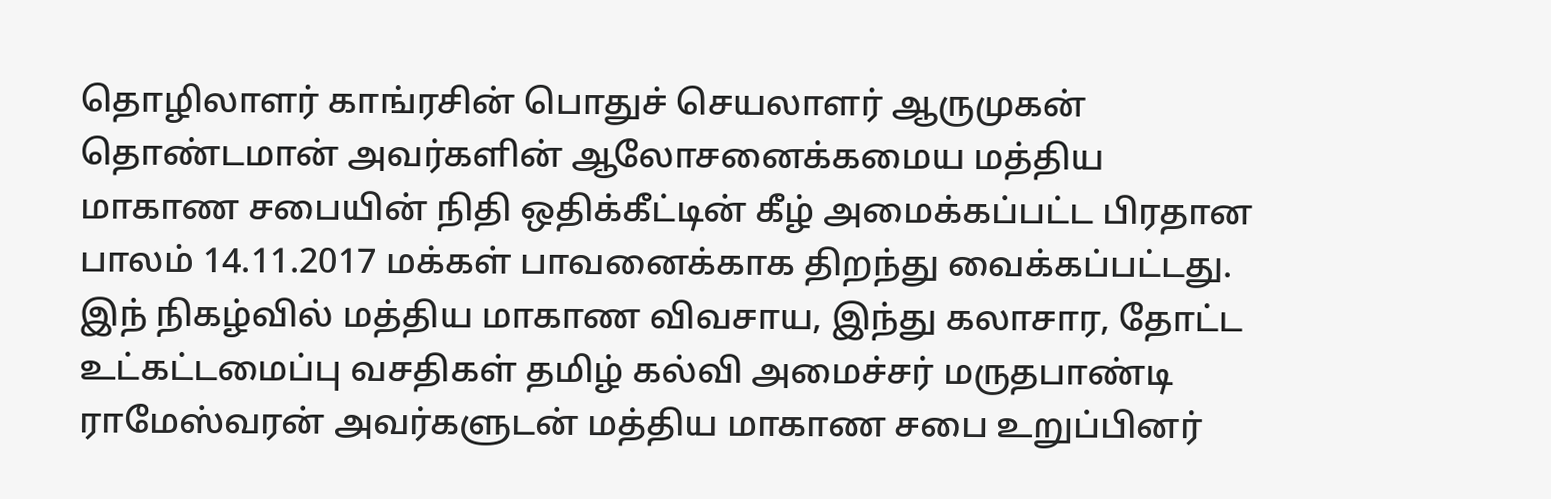தொழிலாளர் காங்ரசின் பொதுச் செயலாளர் ஆருமுகன் தொண்டமான் அவர்களின் ஆலோசனைக்கமைய மத்திய மாகாண சபையின் நிதி ஒதிக்கீட்டின் கீழ் அமைக்கப்பட்ட பிரதான பாலம் 14.11.2017 மக்கள் பாவனைக்காக திறந்து வைக்கப்பட்டது.
இந் நிகழ்வில் மத்திய மாகாண விவசாய, இந்து கலாசார, தோட்ட உட்கட்டமைப்பு வசதிகள் தமிழ் கல்வி அமைச்சர் மருதபாண்டி ராமேஸ்வரன் அவர்களுடன் மத்திய மாகாண சபை உறுப்பினர்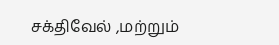சக்திவேல் ,மற்றும்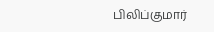பிலிப்குமார்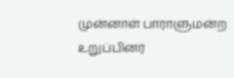முன்னாள் பாராளுமன்ற உறுப்பினர்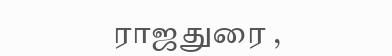ராஜதுரை ,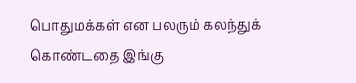பொதுமக்கள் என பலரும் கலந்துக் கொண்டதை இங்கு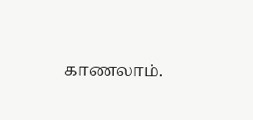காணலாம்.